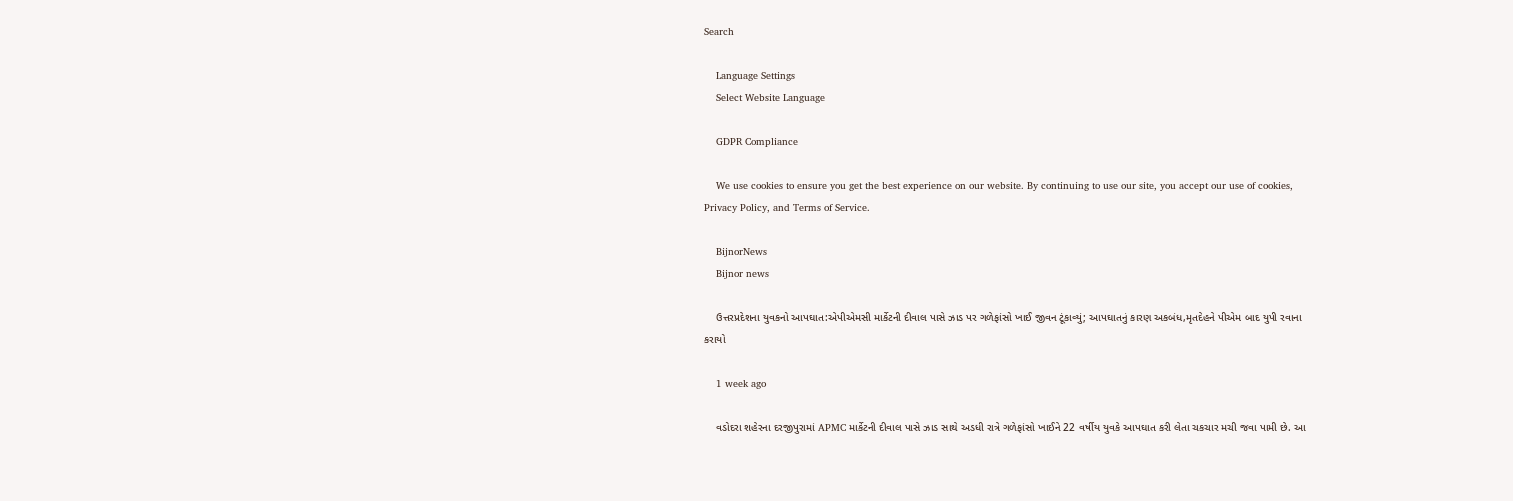Search

    Language Settings
    Select Website Language

    GDPR Compliance

    We use cookies to ensure you get the best experience on our website. By continuing to use our site, you accept our use of cookies, Privacy Policy, and Terms of Service.

    BijnorNews
    Bijnor news

    ઉત્તરપ્રદેશના યુવકનો આપઘાત:એપીએમસી માર્કેટની દીવાલ પાસે ઝાડ પર ગળેફાંસો ખાઈ જીવન ટૂંકાવ્યું; આપઘાતનું કારણ અકબંધ,મૃતદેહને પીએમ બાદ યુપી રવાના કરાયો

    1 week ago

    વડોદરા શહેરના દરજીપુરામાં APMC માર્કેટની દીવાલ પાસે ઝાડ સાથે અડધી રાત્રે ગળેફાંસો ખાઈને 22 વર્ષીય યુવકે આપઘાત કરી લેતા ચકચાર મચી જવા પામી છે. આ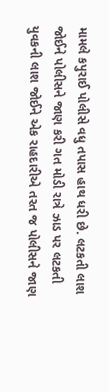મામલે કપુરાઈ પોલીસે વધુ તપાસ હાથ ધરી છે. લટકતી લાશ જોઈને પોલીસને જાણ કરી ગત મોડી રાત્રે ઝાડ પર લટકતી યુવકની લાશ જોઈને એક રાહદારીએ તરત જ પોલીસને જાણ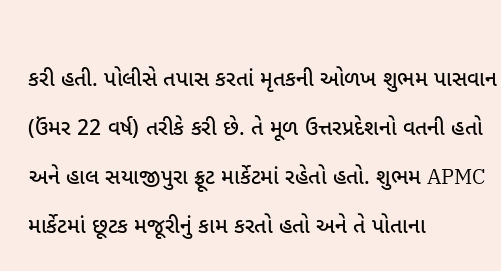કરી હતી. પોલીસે તપાસ કરતાં મૃતકની ઓળખ શુભમ પાસવાન (ઉંમર 22 વર્ષ) તરીકે કરી છે. તે મૂળ ઉત્તરપ્રદેશનો વતની હતો અને હાલ સયાજીપુરા ફ્રૂટ માર્કેટમાં રહેતો હતો. શુભમ APMC માર્કેટમાં છૂટક મજૂરીનું કામ કરતો હતો અને તે પોતાના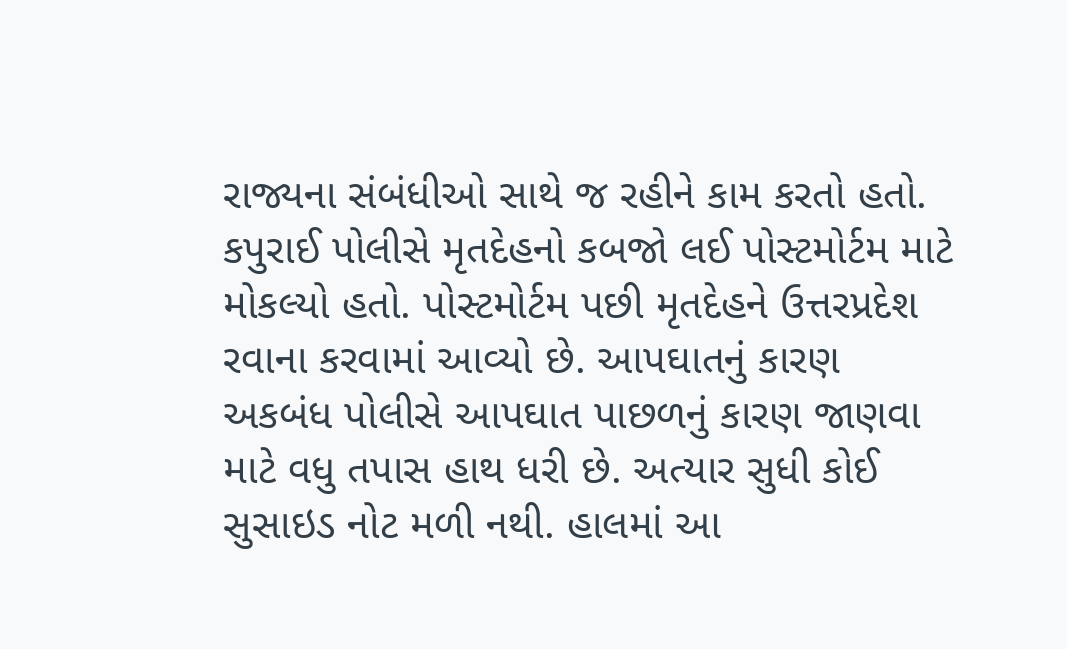રાજ્યના સંબંધીઓ સાથે જ રહીને કામ કરતો હતો. કપુરાઈ પોલીસે મૃતદેહનો કબજો લઈ પોસ્ટમોર્ટમ માટે મોકલ્યો હતો. પોસ્ટમોર્ટમ પછી મૃતદેહને ઉત્તરપ્રદેશ રવાના કરવામાં આવ્યો છે. આપઘાતનું કારણ અકબંધ પોલીસે આપઘાત પાછળનું કારણ જાણવા માટે વધુ તપાસ હાથ ધરી છે. અત્યાર સુધી કોઈ સુસાઇડ નોટ મળી નથી. હાલમાં આ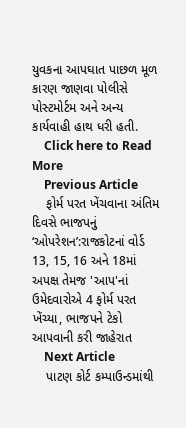યુવકના આપઘાત પાછળ મૂળ કારણ જાણવા પોલીસે પોસ્ટમોર્ટમ અને અન્ય કાર્યવાહી હાથ ધરી હતી.
    Click here to Read More
    Previous Article
    ફોર્મ પરત ખેંચવાના અંતિમ દિવસે ભાજપનું ‘ઓપરેશન’:રાજકોટનાં વોર્ડ 13, 15, 16 અને 18માં અપક્ષ તેમજ 'આપ'નાં ઉમેદવારોએ 4 ફોર્મ પરત ખેંચ્યા, ભાજપને ટેકો આપવાની કરી જાહેરાત
    Next Article
    પાટણ કોર્ટ કમ્પાઉન્ડમાંથી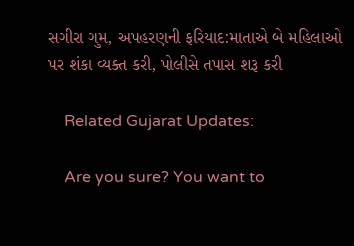સગીરા ગુમ, અપહરણની ફરિયાદ:માતાએ બે મહિલાઓ પર શંકા વ્યક્ત કરી, પોલીસે તપાસ શરૂ કરી

    Related Gujarat Updates:

    Are you sure? You want to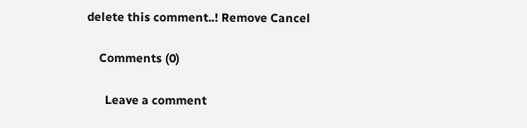delete this comment..! Remove Cancel

    Comments (0)

      Leave a comment